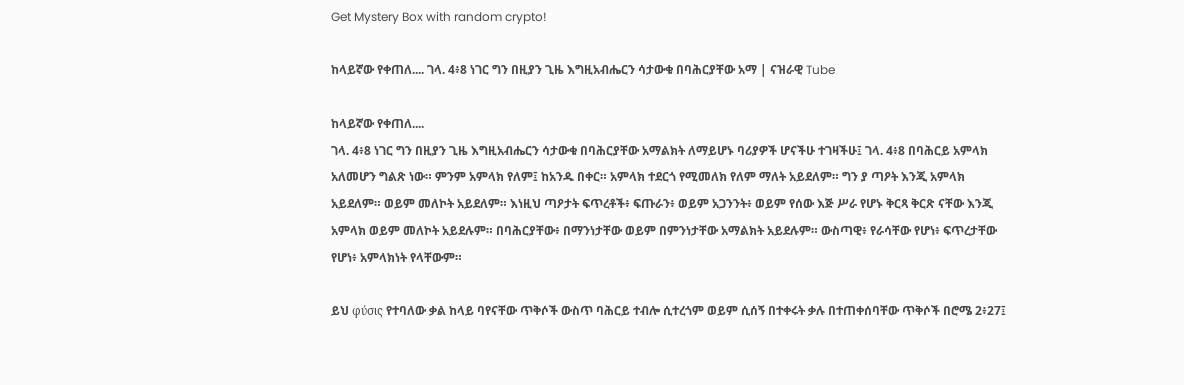Get Mystery Box with random crypto!

ከላይኛው የቀጠለ.... ገላ. 4፥8 ነገር ግን በዚያን ጊዜ እግዚአብሔርን ሳታውቁ በባሕርያቸው አማ | ናዝራዊ Tube

ከላይኛው የቀጠለ....
ገላ. 4፥8 ነገር ግን በዚያን ጊዜ እግዚአብሔርን ሳታውቁ በባሕርያቸው አማልክት ለማይሆኑ ባሪያዎች ሆናችሁ ተገዛችሁ፤ ገላ. 4፥8 በባሕርይ አምላክ አለመሆን ግልጽ ነው። ምንም አምላክ የለም፤ ከአንዱ በቀር። አምላክ ተደርጎ የሚመለክ የለም ማለት አይደለም። ግን ያ ጣዖት እንጂ አምላክ አይደለም። ወይም መለኮት አይደለም። እነዚህ ጣዖታት ፍጥረቶች፥ ፍጡራን፥ ወይም አጋንንት፥ ወይም የሰው እጅ ሥራ የሆኑ ቅርጻ ቅርጽ ናቸው እንጂ አምላክ ወይም መለኮት አይደሉም። በባሕርያቸው፥ በማንነታቸው ወይም በምንነታቸው አማልክት አይደሉም። ውስጣዊ፥ የራሳቸው የሆነ፥ ፍጥረታቸው የሆነ፥ አምላክነት የላቸውም።

ይህ φύσις የተባለው ቃል ከላይ ባየናቸው ጥቅሶች ውስጥ ባሕርይ ተብሎ ሲተረጎም ወይም ሲሰኝ በተቀሩት ቃሉ በተጠቀሰባቸው ጥቅሶች በሮሜ 2፥27፤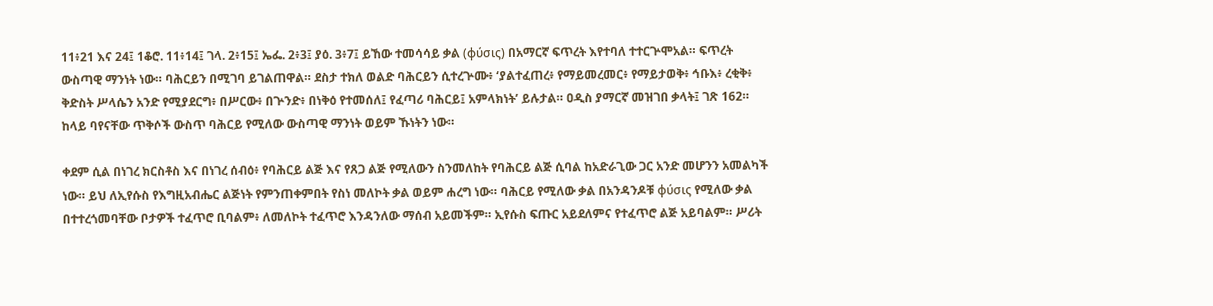11፥21 እና 24፤ 1ቆሮ. 11፥14፤ ገላ. 2፥15፤ ኤፌ. 2፥3፤ ያዕ. 3፥7፤ ይኸው ተመሳሳይ ቃል (φύσις) በአማርኛ ፍጥረት እየተባለ ተተርጕሞአል። ፍጥረት ውስጣዊ ማንነት ነው። ባሕርይን በሚገባ ይገልጠዋል። ደስታ ተክለ ወልድ ባሕርይን ሲተረጕሙ፥ ‘ያልተፈጠረ፥ የማይመረመር፥ የማይታወቅ፥ ኅቡእ፥ ረቂቅ፥ ቅድስት ሥላሴን አንድ የሚያደርግ፥ በሥርው፥ በጕንድ፥ በነቅዕ የተመሰለ፤ የፈጣሪ ባሕርይ፤ አምላክነት’ ይሉታል። ዐዲስ ያማርኛ መዝገበ ቃላት፤ ገጽ 162። ከላይ ባየናቸው ጥቅሶች ውስጥ ባሕርይ የሚለው ውስጣዊ ማንነት ወይም ኹነትን ነው።

ቀደም ሲል በነገረ ክርስቶስ እና በነገረ ሰብዕ፥ የባሕርይ ልጅ እና የጸጋ ልጅ የሚለውን ስንመለከት የባሕርይ ልጅ ሲባል ከአድራጊው ጋር አንድ መሆንን አመልካች ነው። ይህ ለኢየሱስ የእግዚአብሔር ልጅነት የምንጠቀምበት የስነ መለኮት ቃል ወይም ሐረግ ነው። ባሕርይ የሚለው ቃል በአንዳንዶቹ φύσις የሚለው ቃል በተተረጎመባቸው ቦታዎች ተፈጥሮ ቢባልም፥ ለመለኮት ተፈጥሮ እንዳንለው ማሰብ አይመችም። ኢየሱስ ፍጡር አይደለምና የተፈጥሮ ልጅ አይባልም። ሥሪት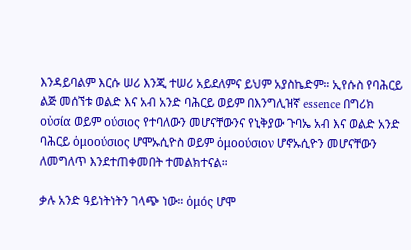እንዳይባልም እርሱ ሠሪ እንጂ ተሠሪ አይደለምና ይህም አያስኬድም። ኢየሱስ የባሕርይ ልጅ መሰኘቱ ወልድ እና አብ አንድ ባሕርይ ወይም በእንግሊዝኛ essence በግሪክ οὐσία ወይም ούσιος የተባለውን መሆናቸውንና የኒቅያው ጉባኤ አብ እና ወልድ አንድ ባሕርይ ὁμοούσιος ሆሞኡሲዮስ ወይም ὁμοούσιον ሆኖኡሲዮን መሆናቸውን ለመግለጥ እንደተጠቀመበት ተመልክተናል።

ቃሉ አንድ ዓይነትነትን ገላጭ ነው። ὁμός ሆሞ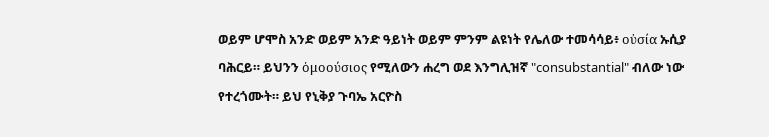ወይም ሆሞስ አንድ ወይም አንድ ዓይነት ወይም ምንም ልዩነት የሌለው ተመሳሳይ፥ οὐσία ኡሲያ ባሕርይ። ይህንን ὁμοούσιος የሚለውን ሐረግ ወደ እንግሊዝኛ "consubstantial" ብለው ነው የተረጎሙት። ይህ የኒቅያ ጉባኤ አርዮስ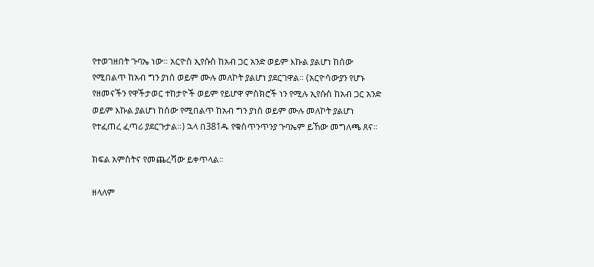የተወገዘበት ጉባኤ ነው። አርዮስ ኢየሱስ ከአብ ጋር አንድ ወይም እኩል ያልሆነ ከሰው የሚበልጥ ከአብ ግን ያነሰ ወይም ሙሉ መለኮት ያልሆነ ያደርገዋል። (አርዮሳውያን የሆኑ የዘመናችን የዋችታወር ተከታዮች ወይም የይሆዋ ምስክሮች ነን የሚሉ ኢየሱስ ከአብ ጋር አንድ ወይም እኩል ያልሆነ ከሰው የሚበልጥ ከአብ ግን ያነሰ ወይም ሙሉ መለኮት ያልሆነ የተፈጠረ ፈጣሪ ያደርጉታል።) ኋላ በ381ዱ የቁስጥንጥንያ ጉባኤም ይኸው መግለጫ ጸና።

ክፍል አምስትና የመጨረሻው ይቀጥላል።

ዘላለም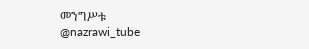መንግሥቱ
@nazrawi_tube